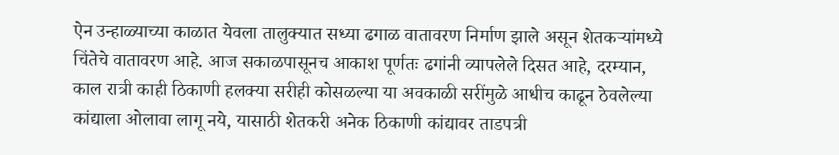ऐन उन्हाळ्याच्या काळात येवला तालुक्यात सध्या ढगाळ वातावरण निर्माण झाले असून शेतकऱ्यांमध्ये चिंतेचे वातावरण आहे. आज सकाळपासूनच आकाश पूर्णतः ढगांनी व्यापलेले दिसत आहे, दरम्यान, काल रात्री काही ठिकाणी हलक्या सरीही कोसळल्या या अवकाळी सरींमुळे आधीच काढून ठेवलेल्या कांद्याला ओलावा लागू नये, यासाठी शेतकरी अनेक ठिकाणी कांद्यावर ताडपत्री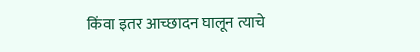किंवा इतर आच्छादन घालून त्याचे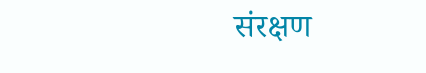संरक्षण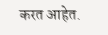करत आहेत.